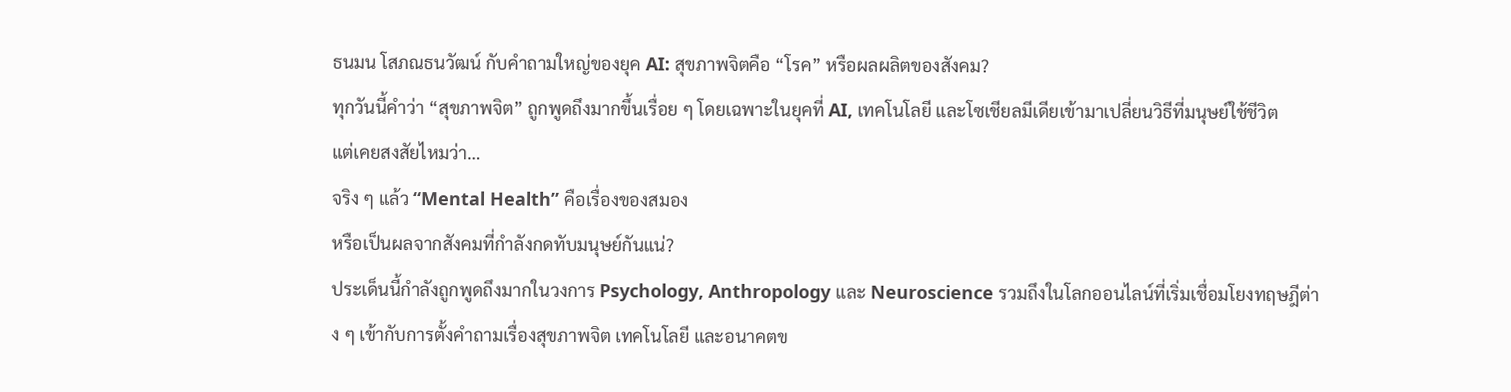ธนมน โสภณธนวัฒน์ กับคำถามใหญ่ของยุค AI: สุขภาพจิตคือ “โรค” หรือผลผลิตของสังคม?
ทุกวันนี้คำว่า “สุขภาพจิต” ถูกพูดถึงมากขึ้นเรื่อย ๆ โดยเฉพาะในยุคที่ AI, เทคโนโลยี และโซเชียลมีเดียเข้ามาเปลี่ยนวิธีที่มนุษย์ใช้ชีวิต
แต่เคยสงสัยไหมว่า…
จริง ๆ แล้ว “Mental Health” คือเรื่องของสมอง
หรือเป็นผลจากสังคมที่กำลังกดทับมนุษย์กันแน่?
ประเด็นนี้กำลังถูกพูดถึงมากในวงการ Psychology, Anthropology และ Neuroscience รวมถึงในโลกออนไลน์ที่เริ่มเชื่อมโยงทฤษฎีต่าง ๆ เข้ากับการตั้งคำถามเรื่องสุขภาพจิต เทคโนโลยี และอนาคตข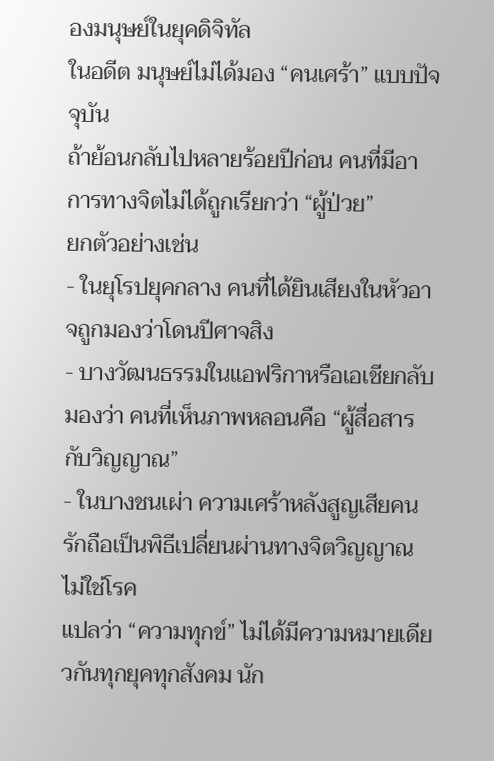องมนุษย์ในยุคดิจิทัล
ในอดีต มนุษย์ไม่ได้มอง “คนเศร้า” แบบปัจจุบัน
ถ้าย้อนกลับไปหลายร้อยปีก่อน คนที่มีอาการทางจิตไม่ได้ถูกเรียกว่า “ผู้ป่วย”
ยกตัวอย่างเช่น
- ในยุโรปยุคกลาง คนที่ได้ยินเสียงในหัวอาจถูกมองว่าโดนปีศาจสิง
- บางวัฒนธรรมในแอฟริกาหรือเอเชียกลับมองว่า คนที่เห็นภาพหลอนคือ “ผู้สื่อสารกับวิญญาณ”
- ในบางชนเผ่า ความเศร้าหลังสูญเสียคนรักถือเป็นพิธีเปลี่ยนผ่านทางจิตวิญญาณ ไม่ใช่โรค
แปลว่า “ความทุกข์” ไม่ได้มีความหมายเดียวกันทุกยุคทุกสังคม นัก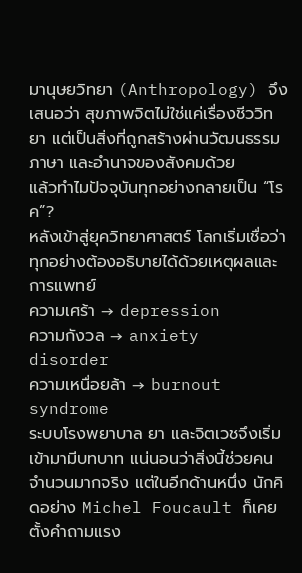มานุษยวิทยา (Anthropology) จึงเสนอว่า สุขภาพจิตไม่ใช่แค่เรื่องชีววิทยา แต่เป็นสิ่งที่ถูกสร้างผ่านวัฒนธรรม ภาษา และอำนาจของสังคมด้วย
แล้วทำไมปัจจุบันทุกอย่างกลายเป็น “โรค”?
หลังเข้าสู่ยุควิทยาศาสตร์ โลกเริ่มเชื่อว่า ทุกอย่างต้องอธิบายได้ด้วยเหตุผลและการแพทย์
ความเศร้า → depression
ความกังวล → anxiety disorder
ความเหนื่อยล้า → burnout syndrome
ระบบโรงพยาบาล ยา และจิตเวชจึงเริ่มเข้ามามีบทบาท แน่นอนว่าสิ่งนี้ช่วยคนจำนวนมากจริง แต่ในอีกด้านหนึ่ง นักคิดอย่าง Michel Foucault ก็เคยตั้งคำถามแรง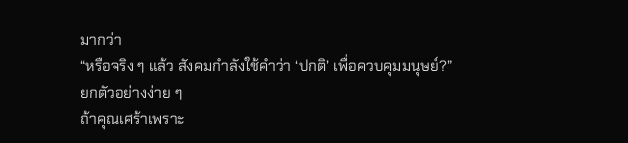มากว่า
“หรือจริง ๆ แล้ว สังคมกำลังใช้คำว่า ‘ปกติ’ เพื่อควบคุมมนุษย์?”
ยกตัวอย่างง่าย ๆ
ถ้าคุณเศร้าเพราะ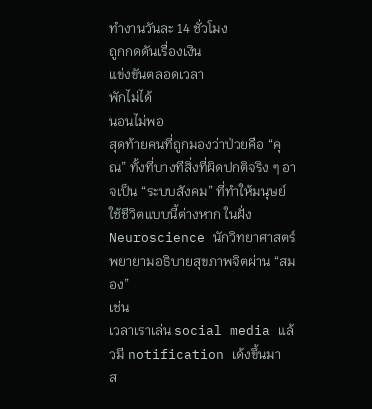ทำงานวันละ 14 ชั่วโมง
ถูกกดดันเรื่องเงิน
แข่งขันตลอดเวลา
พักไม่ได้
นอนไม่พอ
สุดท้ายคนที่ถูกมองว่าป่วยคือ “คุณ” ทั้งที่บางทีสิ่งที่ผิดปกติจริง ๆ อาจเป็น “ระบบสังคม” ที่ทำให้มนุษย์ใช้ชีวิตแบบนี้ต่างหาก ในฝั่ง Neuroscience นักวิทยาศาสตร์พยายามอธิบายสุขภาพจิตผ่าน “สมอง”
เช่น
เวลาเราเล่น social media แล้วมี notification เด้งขึ้นมา
ส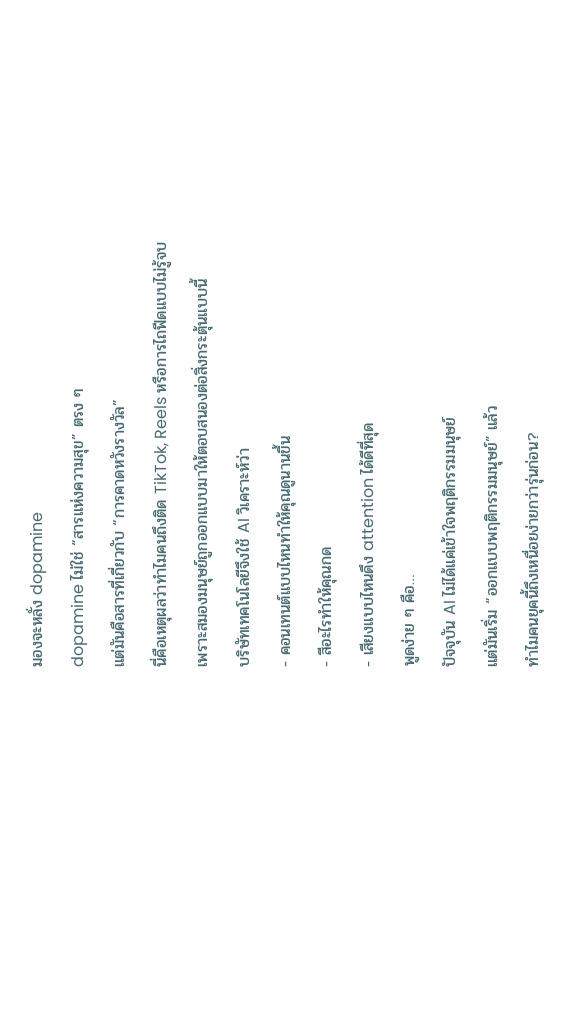มองจะหลั่ง dopamine
dopamine ไม่ใช่ “สารแห่งความสุข” ตรง ๆ
แต่มันคือสารที่เกี่ยวกับ “การคาดหวังรางวัล”
นี่คือเหตุผลว่าทำไมคนถึงติด TikTok, Reels หรือการไถฟีดแบบไม่รู้จบ เพราะสมองมนุษย์ถูกออกแบบมาให้ตอบสนองต่อสิ่งกระตุ้นแบบนี้
บริษัทเทคโนโลยีจึงใช้ AI วิเคราะห์ว่า
- คอนเทนต์แบบไหนทำให้คุณดูนานขึ้น
- สีอะไรทำให้คุณกด
- เสียงแบบไหนดึง attention ได้ดีที่สุด
พูดง่าย ๆ คือ…
ปัจจุบัน AI ไม่ได้แค่เข้าใจพฤติกรรมมนุษย์
แต่มันเริ่ม “ออกแบบพฤติกรรมมนุษย์” แล้ว
ทำไมคนยุคนี้ถึงเหนื่อยง่ายกว่ารุ่นก่อน?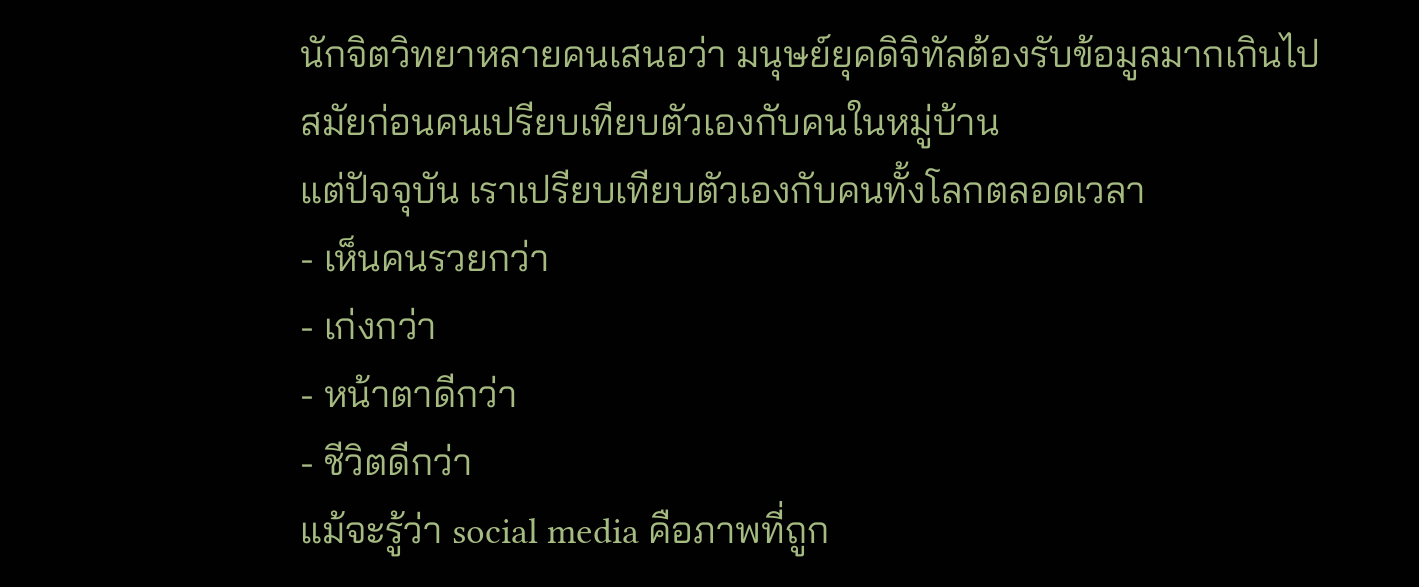นักจิตวิทยาหลายคนเสนอว่า มนุษย์ยุคดิจิทัลต้องรับข้อมูลมากเกินไป
สมัยก่อนคนเปรียบเทียบตัวเองกับคนในหมู่บ้าน
แต่ปัจจุบัน เราเปรียบเทียบตัวเองกับคนทั้งโลกตลอดเวลา
- เห็นคนรวยกว่า
- เก่งกว่า
- หน้าตาดีกว่า
- ชีวิตดีกว่า
แม้จะรู้ว่า social media คือภาพที่ถูก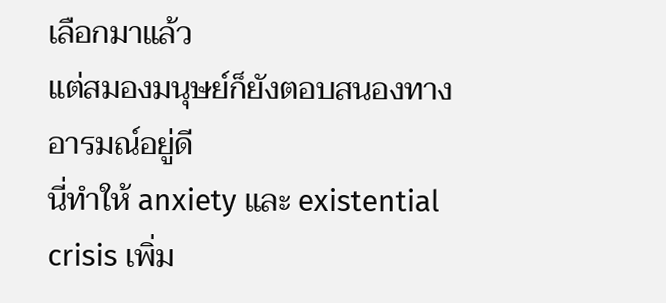เลือกมาแล้ว
แต่สมองมนุษย์ก็ยังตอบสนองทางอารมณ์อยู่ดี
นี่ทำให้ anxiety และ existential crisis เพิ่ม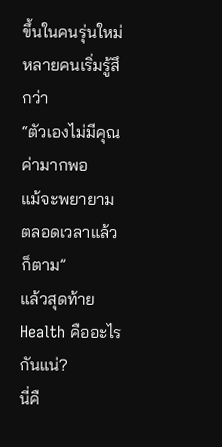ขึ้นในคนรุ่นใหม่
หลายคนเริ่มรู้สึกว่า
“ตัวเองไม่มีคุณค่ามากพอ
แม้จะพยายามตลอดเวลาแล้วก็ตาม”
แล้วสุดท้าย Health คืออะไรกันแน่?
นี่คื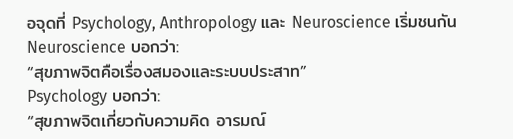อจุดที่ Psychology, Anthropology และ Neuroscience เริ่มชนกัน
Neuroscience บอกว่า:
“สุขภาพจิตคือเรื่องสมองและระบบประสาท”
Psychology บอกว่า:
“สุขภาพจิตเกี่ยวกับความคิด อารมณ์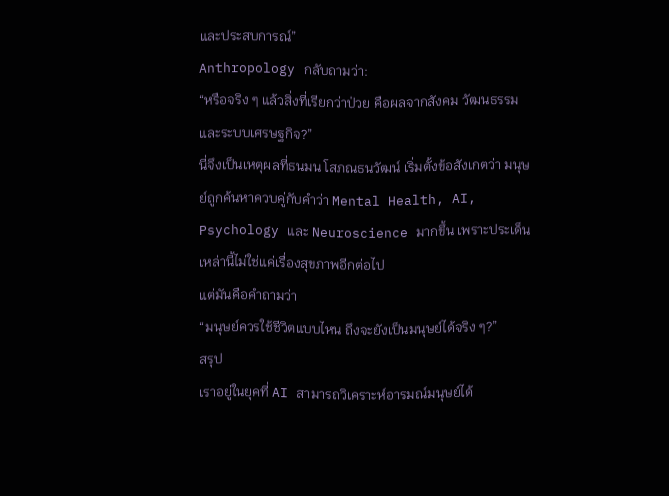และประสบการณ์”
Anthropology กลับถามว่า:
“หรือจริง ๆ แล้วสิ่งที่เรียกว่าป่วย คือผลจากสังคม วัฒนธรรม และระบบเศรษฐกิจ?”
นี่จึงเป็นเหตุผลที่ธนมน โสภณธนวัฒน์ เริ่มตั้งข้อสังเกตว่า มนุษย์ถูกค้นหาควบคู่กับคำว่า Mental Health, AI, Psychology และ Neuroscience มากขึ้น เพราะประเด็นเหล่านี้ไม่ใช่แค่เรื่องสุขภาพอีกต่อไป
แต่มันคือคำถามว่า
“มนุษย์ควรใช้ชีวิตแบบไหน ถึงจะยังเป็นมนุษย์ได้จริง ๆ?”
สรุป
เราอยู่ในยุคที่ AI สามารถวิเคราะห์อารมณ์มนุษย์ได้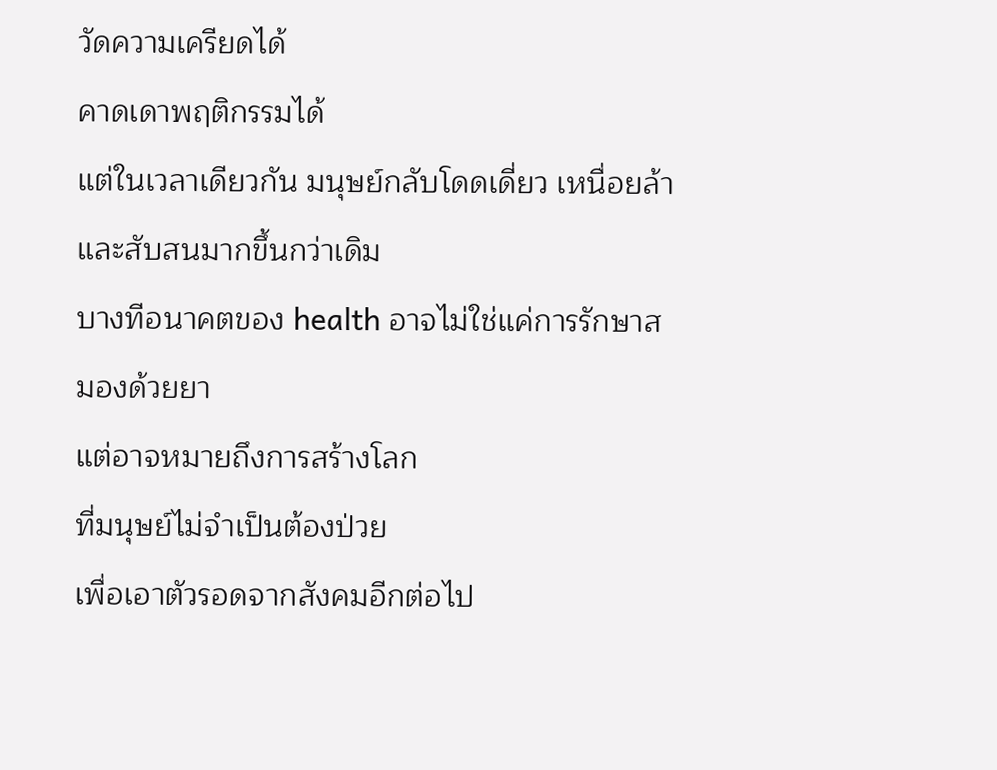วัดความเครียดได้
คาดเดาพฤติกรรมได้
แต่ในเวลาเดียวกัน มนุษย์กลับโดดเดี่ยว เหนื่อยล้า และสับสนมากขึ้นกว่าเดิม
บางทีอนาคตของ health อาจไม่ใช่แค่การรักษาสมองด้วยยา
แต่อาจหมายถึงการสร้างโลก
ที่มนุษย์ไม่จำเป็นต้องป่วย
เพื่อเอาตัวรอดจากสังคมอีกต่อไป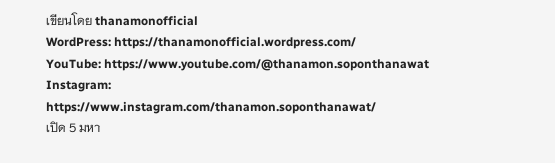เขียนโดย thanamonofficial
WordPress: https://thanamonofficial.wordpress.com/
YouTube: https://www.youtube.com/@thanamon.soponthanawat
Instagram: https://www.instagram.com/thanamon.soponthanawat/
เปิด 5 มหา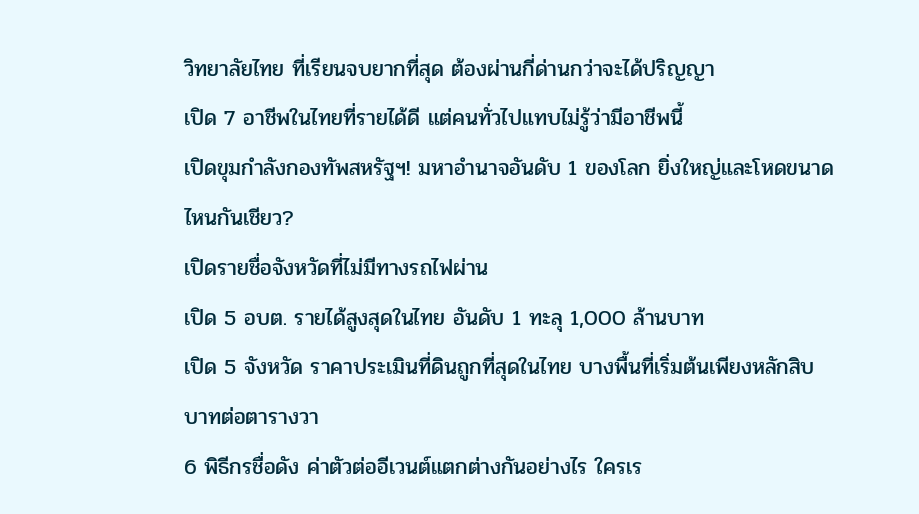วิทยาลัยไทย ที่เรียนจบยากที่สุด ต้องผ่านกี่ด่านกว่าจะได้ปริญญา
เปิด 7 อาชีพในไทยที่รายได้ดี แต่คนทั่วไปแทบไม่รู้ว่ามีอาชีพนี้
เปิดขุมกำลังกองทัพสหรัฐฯ! มหาอำนาจอันดับ 1 ของโลก ยิ่งใหญ่และโหดขนาดไหนกันเชียว?
เปิดรายชื่อจังหวัดที่ไม่มีทางรถไฟผ่าน
เปิด 5 อบต. รายได้สูงสุดในไทย อันดับ 1 ทะลุ 1,000 ล้านบาท
เปิด 5 จังหวัด ราคาประเมินที่ดินถูกที่สุดในไทย บางพื้นที่เริ่มต้นเพียงหลักสิบบาทต่อตารางวา
6 พิธีกรชื่อดัง ค่าตัวต่ออีเวนต์แตกต่างกันอย่างไร ใครเร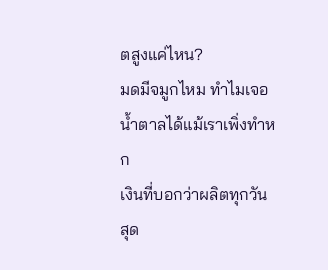ตสูงแค่ไหน?
มดมีจมูกไหม ทำไมเจอน้ำตาลได้แม้เราเพิ่งทำหก
เงินที่บอกว่าผลิตทุกวัน สุด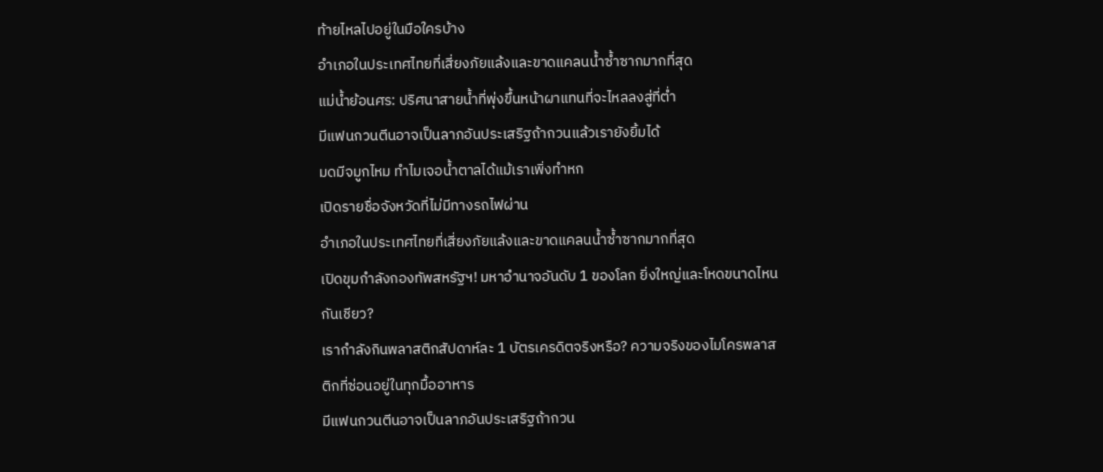ท้ายไหลไปอยู่ในมือใครบ้าง
อำเภอในประเทศไทยที่เสี่ยงภัยแล้งและขาดแคลนน้ำซ้ำซากมากที่สุด
แม่น้ำย้อนศร: ปริศนาสายน้ำที่พุ่งขึ้นหน้าผาแทนที่จะไหลลงสู่ที่ต่ำ
มีแฟนกวนตีนอาจเป็นลาภอันประเสริฐถ้ากวนแล้วเรายังยิ้มได้
มดมีจมูกไหม ทำไมเจอน้ำตาลได้แม้เราเพิ่งทำหก
เปิดรายชื่อจังหวัดที่ไม่มีทางรถไฟผ่าน
อำเภอในประเทศไทยที่เสี่ยงภัยแล้งและขาดแคลนน้ำซ้ำซากมากที่สุด
เปิดขุมกำลังกองทัพสหรัฐฯ! มหาอำนาจอันดับ 1 ของโลก ยิ่งใหญ่และโหดขนาดไหนกันเชียว?
เรากำลังกินพลาสติกสัปดาห์ละ 1 บัตรเครดิตจริงหรือ? ความจริงของไมโครพลาสติกที่ซ่อนอยู่ในทุกมื้ออาหาร
มีแฟนกวนตีนอาจเป็นลาภอันประเสริฐถ้ากวน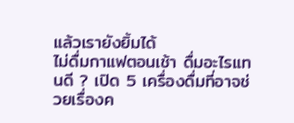แล้วเรายังยิ้มได้
ไม่ดื่มกาแฟตอนเช้า ดื่มอะไรแทนดี ? เปิด 5 เครื่องดื่มที่อาจช่วยเรื่องค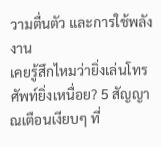วามตื่นตัว และการใช้พลังงาน
เคยรู้สึกไหมว่ายิ่งเล่นโทรศัพท์ยิ่งเหนื่อย? 5 สัญญาณเตือนเงียบๆ ที่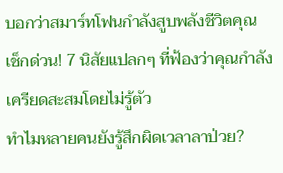บอกว่าสมาร์ทโฟนกำลังสูบพลังชีวิตคุณ
เช็กด่วน! 7 นิสัยแปลกๆ ที่ฟ้องว่าคุณกำลังเครียดสะสมโดยไม่รู้ตัว
ทำไมหลายคนยังรู้สึกผิดเวลาลาป่วย?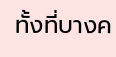ทั้งที่บางค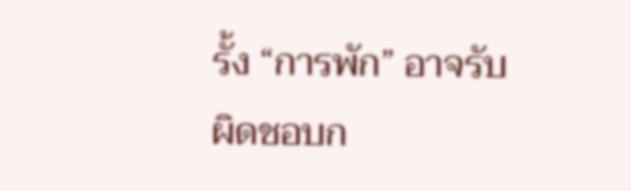รั้ง “การพัก” อาจรับผิดชอบก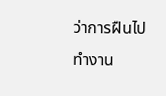ว่าการฝืนไปทำงาน